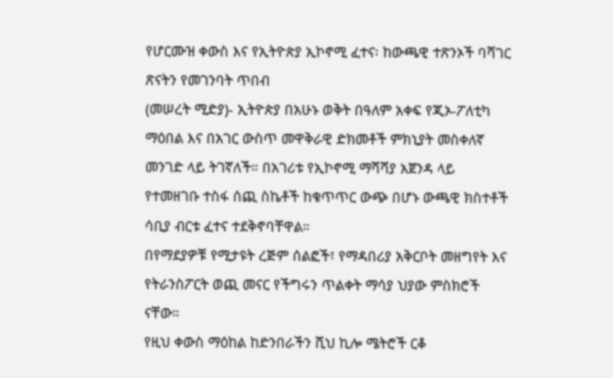የሆርሙዝ ቀውስ እና የኢትዮጵያ ኢኮኖሚ ፈተና፡ ከውጫዊ ተጽንኦች ባሻገር ጽናትን የመገንባት ጥበብ
(መሠረት ሚድያ)- ኢትዮጵያ በአሁኑ ወቅት በዓለም አቀፍ የጂኦ-ፖለቲካ ማዕበል እና በአገር ውስጥ መዋቅራዊ ድክመቶች ምክኒያት መስቀለኛ መንገድ ላይ ትገኛለች። በአገሪቱ የኢኮኖሚ ማሻሻያ አጀንዳ ላይ የተመዘገቡ ተስፋ ሰጪ ስኬቶች ከቁጥጥር ውጭ በሆኑ ውጫዊ ክስተቶች ሳቢያ ብርቱ ፈተና ተደቅኖባቸዋል።
በየማደያዎቹ የሚታዩት ረጅም ሰልፎች፣ የማዳበሪያ አቅርቦት መዘግየት እና የትራንስፖርት ወጪ መናር የችግሩን ጥልቀት ማሳያ ህያው ምስክሮች ናቸው።
የዚህ ቀውስ ማዕከል ከድንበራችን ሺህ ኪሎ ሜትሮች ርቆ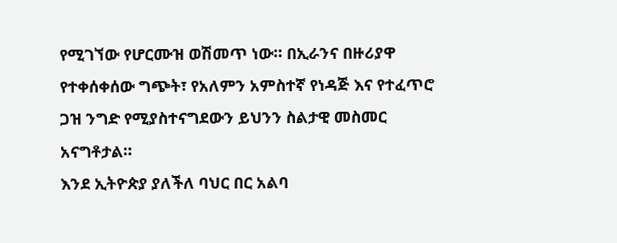የሚገኘው የሆርሙዝ ወሽመጥ ነው። በኢራንና በዙሪያዋ የተቀሰቀሰው ግጭት፣ የአለምን አምስተኛ የነዳጅ እና የተፈጥሮ ጋዝ ንግድ የሚያስተናግደውን ይህንን ስልታዊ መስመር አናግቶታል።
እንደ ኢትዮጵያ ያለችለ ባህር በር አልባ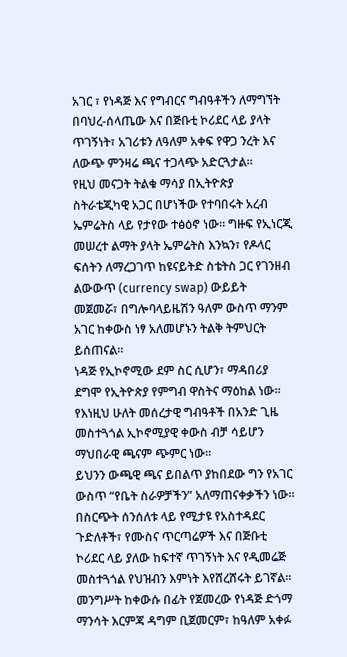አገር ፣ የነዳጅ እና የግብርና ግብዓቶችን ለማግኘት በባህረ-ሰላጤው እና በጅቡቲ ኮሪደር ላይ ያላት ጥገኝነት፣ አገሪቱን ለዓለም አቀፍ የዋጋ ንረት እና ለውጭ ምንዛሬ ጫና ተጋላጭ አድርጓታል።
የዚህ መናጋት ትልቁ ማሳያ በኢትዮጵያ ስትራቴጂካዊ አጋር በሆነችው የተባበሩት አረብ ኤምሬትስ ላይ የታየው ተፅዕኖ ነው። ግዙፍ የኢነርጂ መሠረተ ልማት ያላት ኤምሬትስ እንኳን፣ የዶላር ፍሰትን ለማረጋገጥ ከዩናይትድ ስቴትስ ጋር የገንዘብ ልውውጥ (currency swap) ውይይት መጀመሯ፣ በግሎባላይዜሽን ዓለም ውስጥ ማንም አገር ከቀውስ ነፃ አለመሆኑን ትልቅ ትምህርት ይሰጠናል።
ነዳጅ የኢኮኖሚው ደም ስር ሲሆን፣ ማዳበሪያ ደግሞ የኢትዮጵያ የምግብ ዋስትና ማዕከል ነው። የእነዚህ ሁለት መሰረታዊ ግብዓቶች በአንድ ጊዜ መስተጓጎል ኢኮኖሚያዊ ቀውስ ብቻ ሳይሆን ማህበራዊ ጫናም ጭምር ነው።
ይህንን ውጫዊ ጫና ይበልጥ ያከበደው ግን የአገር ውስጥ “የቤት ስራዎቻችን” አለማጠናቀቃችን ነው። በስርጭት ሰንሰለቱ ላይ የሚታዩ የአስተዳደር ጉድለቶች፣ የሙስና ጥርጣሬዎች እና በጅቡቲ ኮሪደር ላይ ያለው ከፍተኛ ጥገኝነት እና የዲመሬጅ መስተጓጎል የህዝብን እምነት እየሸረሸሩት ይገኛል። መንግሥት ከቀውሱ በፊት የጀመረው የነዳጅ ድጎማ ማንሳት እርምጃ ዳግም ቢጀመርም፣ ከዓለም አቀፉ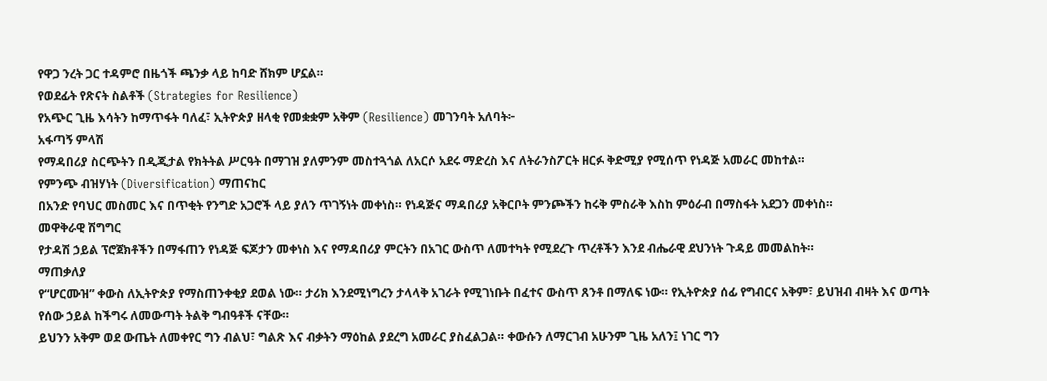የዋጋ ንረት ጋር ተዳምሮ በዜጎች ጫንቃ ላይ ከባድ ሸክም ሆኗል።
የወደፊት የጽናት ስልቶች (Strategies for Resilience)
የአጭር ጊዜ እሳትን ከማጥፋት ባለፈ፣ ኢትዮጵያ ዘላቂ የመቋቋም አቅም (Resilience) መገንባት አለባት፦
አፋጣኝ ምላሽ
የማዳበሪያ ስርጭትን በዲጂታል የክትትል ሥርዓት በማገዝ ያለምንም መስተጓጎል ለአርሶ አደሩ ማድረስ እና ለትራንስፖርት ዘርፉ ቅድሚያ የሚሰጥ የነዳጅ አመራር መከተል።
የምንጭ ብዝሃነት (Diversification) ማጠናከር
በአንድ የባህር መስመር እና በጥቂት የንግድ አጋሮች ላይ ያለን ጥገኝነት መቀነስ። የነዳጅና ማዳበሪያ አቅርቦት ምንጮችን ከሩቅ ምስራቅ እስከ ምዕራብ በማስፋት አደጋን መቀነስ።
መዋቅራዊ ሽግግር
የታዳሽ ኃይል ፕሮጀክቶችን በማፋጠን የነዳጅ ፍጆታን መቀነስ እና የማዳበሪያ ምርትን በአገር ውስጥ ለመተካት የሚደረጉ ጥረቶችን እንደ ብሔራዊ ደህንነት ጉዳይ መመልከት።
ማጠቃለያ
የ“ሆርሙዝ” ቀውስ ለኢትዮጵያ የማስጠንቀቂያ ደወል ነው። ታሪክ እንደሚነግረን ታላላቅ አገራት የሚገነቡት በፈተና ውስጥ ጸንቶ በማለፍ ነው። የኢትዮጵያ ሰፊ የግብርና አቅም፣ ይህዝብ ብዛት እና ወጣት የሰው ኃይል ከችግሩ ለመውጣት ትልቅ ግብዓቶች ናቸው።
ይህንን አቅም ወደ ውጤት ለመቀየር ግን ብልህ፣ ግልጽ እና ብቃትን ማዕከል ያደረግ አመራር ያስፈልጋል። ቀውሱን ለማርገብ አሁንም ጊዜ አለን፤ ነገር ግን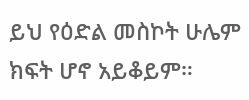ይህ የዕድል መስኮት ሁሌም ክፍት ሆኖ አይቆይም።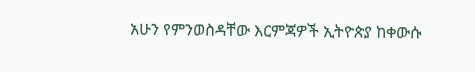አሁን የምንወስዳቸው እርምጃዎች ኢትዮጵያ ከቀውሱ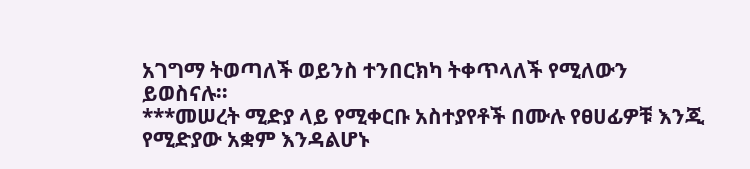አገግማ ትወጣለች ወይንስ ተንበርክካ ትቀጥላለች የሚለውን ይወስናሉ።
***መሠረት ሚድያ ላይ የሚቀርቡ አስተያየቶች በሙሉ የፀሀፊዎቹ እንጂ የሚድያው አቋም እንዳልሆኑ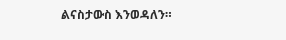ልናስታውስ እንወዳለን።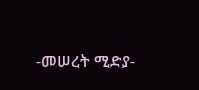-መሠረት ሚድያ-